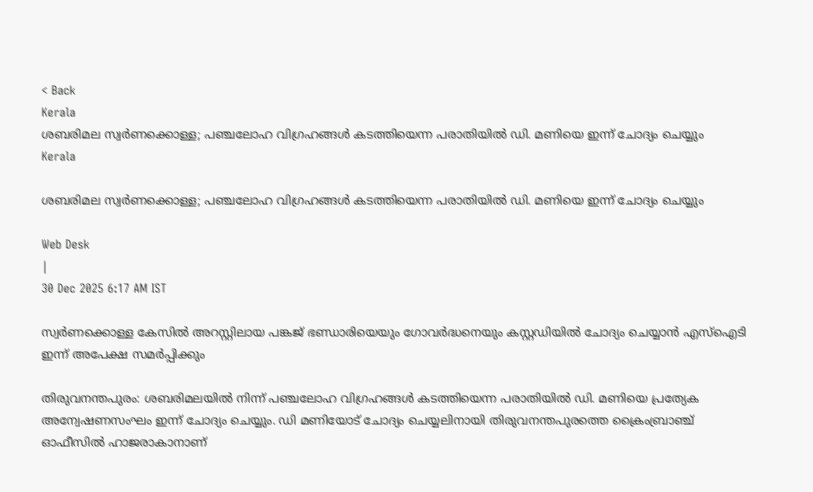< Back
Kerala
ശബരിമല സ്വർണക്കൊള്ള; പഞ്ചലോഹ വിഗ്രഹങ്ങൾ കടത്തിയെന്ന പരാതിയിൽ ഡി. മണിയെ ഇന്ന് ചോദ്യം ചെയ്യും
Kerala

ശബരിമല സ്വർണക്കൊള്ള; പഞ്ചലോഹ വിഗ്രഹങ്ങൾ കടത്തിയെന്ന പരാതിയിൽ ഡി. മണിയെ ഇന്ന് ചോദ്യം ചെയ്യും

Web Desk
|
30 Dec 2025 6:17 AM IST

സ്വർണക്കൊള്ള കേസിൽ അറസ്റ്റിലായ പങ്കജ് ഭണ്ഡാരിയെയും ഗോവർദ്ധനെയും കസ്റ്റഡിയിൽ ചോദ്യം ചെയ്യാൻ എസ്ഐടി ഇന്ന് അപേക്ഷ സമർപ്പിക്കും

തിരുവനന്തപുരം: ശബരിമലയിൽ നിന്ന് പഞ്ചലോഹ വിഗ്രഹങ്ങൾ കടത്തിയെന്ന പരാതിയിൽ ഡി. മണിയെ പ്രത്യേക അന്വേഷണസംഘം ഇന്ന് ചോദ്യം ചെയ്യും. ഡി മണിയോട് ചോദ്യം ചെയ്യലിനായി തിരുവനന്തപുരത്തെ ക്രൈംബ്രാഞ്ച് ഓഫീസിൽ ഹാജരാകാനാണ്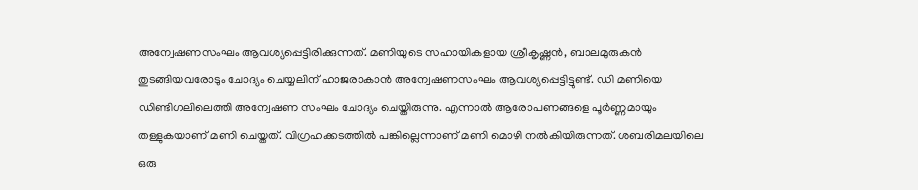അന്വേഷണസംഘം ആവശ്യപ്പെട്ടിരിക്കുന്നത്. മണിയുടെ സഹായികളായ ശ്രീകൃഷ്ണൻ, ബാലമുരുകൻ തുടങ്ങിയവരോടും ചോദ്യം ചെയ്യലിന് ഹാജരാകാൻ അന്വേഷണസംഘം ആവശ്യപ്പെട്ടിട്ടുണ്ട്. ഡി മണിയെ ഡിണ്ടിഗലിലെത്തി അന്വേഷണ സംഘം ചോദ്യം ചെയ്തിരുന്നു. എന്നാൽ ആരോപണങ്ങളെ പൂർണ്ണമായും തള്ളുകയാണ് മണി ചെയ്തത്. വിഗ്രഹക്കടത്തിൽ പങ്കില്ലെന്നാണ് മണി മൊഴി നൽകിയിരുന്നത്. ശബരിമലയിലെ ഒരു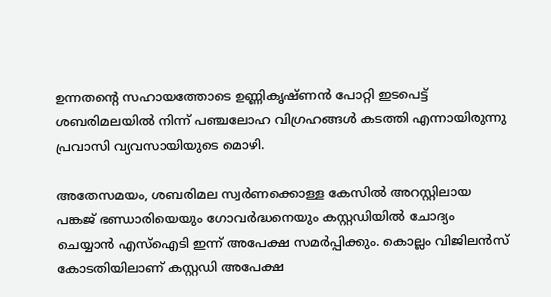ഉന്നതന്റെ സഹായത്തോടെ ഉണ്ണികൃഷ്ണൻ പോറ്റി ഇടപെട്ട് ശബരിമലയിൽ നിന്ന് പഞ്ചലോഹ വിഗ്രഹങ്ങൾ കടത്തി എന്നായിരുന്നു പ്രവാസി വ്യവസായിയുടെ മൊഴി.

അതേസമയം, ശബരിമല സ്വർണക്കൊള്ള കേസിൽ അറസ്റ്റിലായ പങ്കജ് ഭണ്ഡാരിയെയും ഗോവർദ്ധനെയും കസ്റ്റഡിയിൽ ചോദ്യം ചെയ്യാൻ എസ്ഐടി ഇന്ന് അപേക്ഷ സമർപ്പിക്കും. കൊല്ലം വിജിലൻസ് കോടതിയിലാണ് കസ്റ്റഡി അപേക്ഷ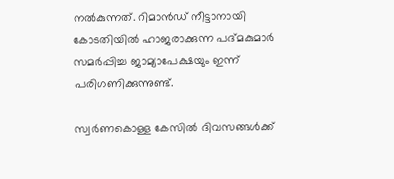നൽകുന്നത്. റിമാൻഡ് നീട്ടാനായി കോടതിയിൽ ഹാജരാക്കുന്ന പദ്മകുമാർ സമർപ്പിച്ച ജാമ്യാപേക്ഷയും ഇന്ന് പരിഗണിക്കുന്നുണ്ട്.

സ്വർണകൊള്ള കേസിൽ ദിവസങ്ങൾക്ക്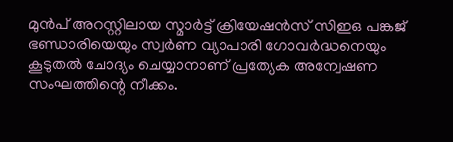മുൻപ് അറസ്റ്റിലായ സ്മാർട്ട്‌ ക്രിയേഷൻസ് സിഇഒ പങ്കജ് ഭണ്ഡാരിയെയും സ്വർണ വ്യാപാരി ഗോവർദ്ധനെയും കൂടുതൽ ചോദ്യം ചെയ്യാനാണ് പ്രത്യേക അന്വേഷണ സംഘത്തിന്റെ നീക്കം.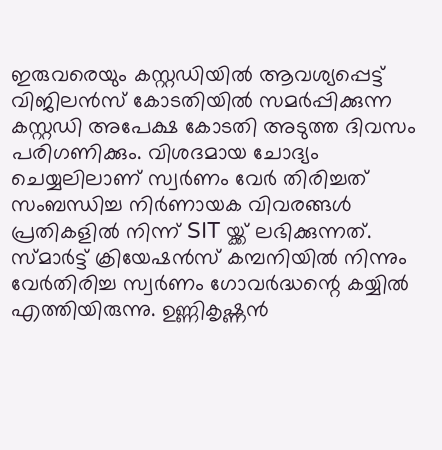ഇരുവരെയും കസ്റ്റഡിയിൽ ആവശ്യപ്പെട്ട് വിജിലൻസ് കോടതിയിൽ സമർപ്പിക്കുന്ന കസ്റ്റഡി അപേക്ഷ കോടതി അടുത്ത ദിവസം പരിഗണിക്കും. വിശദമായ ചോദ്യം ചെയ്യലിലാണ് സ്വർണം വേർ തിരിച്ചത് സംബന്ധിച്ച നിർണായക വിവരങ്ങൾ പ്രതികളിൽ നിന്ന് SIT യ്ക്ക് ലഭിക്കുന്നത്. സ്മാർട്ട് ക്രിയേഷൻസ് കമ്പനിയിൽ നിന്നും വേർതിരിച്ച സ്വർണം ഗോവർദ്ധന്റെ കയ്യിൽ എത്തിയിരുന്നു. ഉണ്ണികൃഷ്ണൻ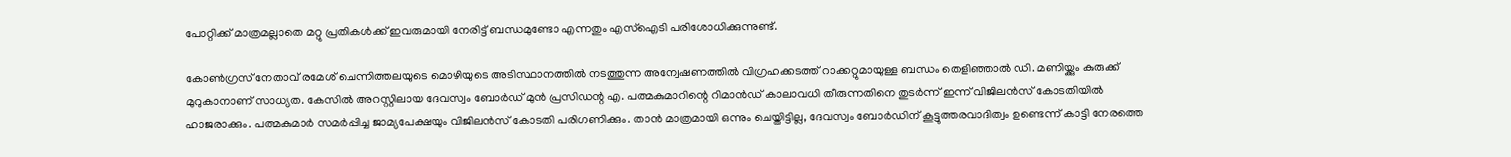പോറ്റിക്ക് മാത്രമല്ലാതെ മറ്റു പ്രതികൾക്ക് ഇവരുമായി നേരിട്ട് ബന്ധമുണ്ടോ എന്നതും എസ്ഐടി പരിശോധിക്കുന്നുണ്ട്.

കോൺഗ്രസ്‌ നേതാവ് രമേശ്‌ ചെന്നിത്തലയുടെ മൊഴിയുടെ അടിസ്ഥാനത്തിൽ നടത്തുന്ന അന്വേഷണത്തിൽ വിഗ്രഹക്കടത്ത് റാക്കറ്റുമായുള്ള ബന്ധം തെളിഞ്ഞാൽ ഡി. മണിയ്ക്കും കുരുക്ക് മുറുകാനാണ് സാധ്യത. കേസിൽ അറസ്റ്റിലായ ദേവസ്വം ബോർഡ് മുൻ പ്രസിഡന്റ എ. പത്മകുമാറിന്റെ റിമാൻഡ് കാലാവധി തീരുന്നതിനെ തുടർന്ന് ഇന്ന് വിജിലൻസ് കോടതിയിൽ ഹാജരാക്കും. പത്മകുമാർ സമർപ്പിച്ച ജാമ്യപേക്ഷയും വിജിലൻസ് കോടതി പരിഗണിക്കും. താൻ മാത്രമായി ഒന്നും ചെയ്തിട്ടില്ല, ദേവസ്വം ബോർഡിന് കൂട്ടുത്തരവാദിത്വം ഉണ്ടെന്ന് കാട്ടി നേരത്തെ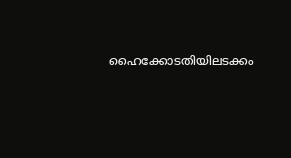ഹൈക്കോടതിയിലടക്കം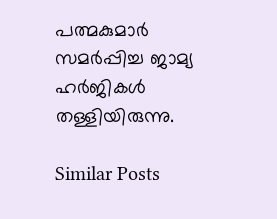പത്മകുമാർ സമർപ്പിച്ച ജാമ്യ ഹർജികൾ തള്ളിയിരുന്നു.

Similar Posts